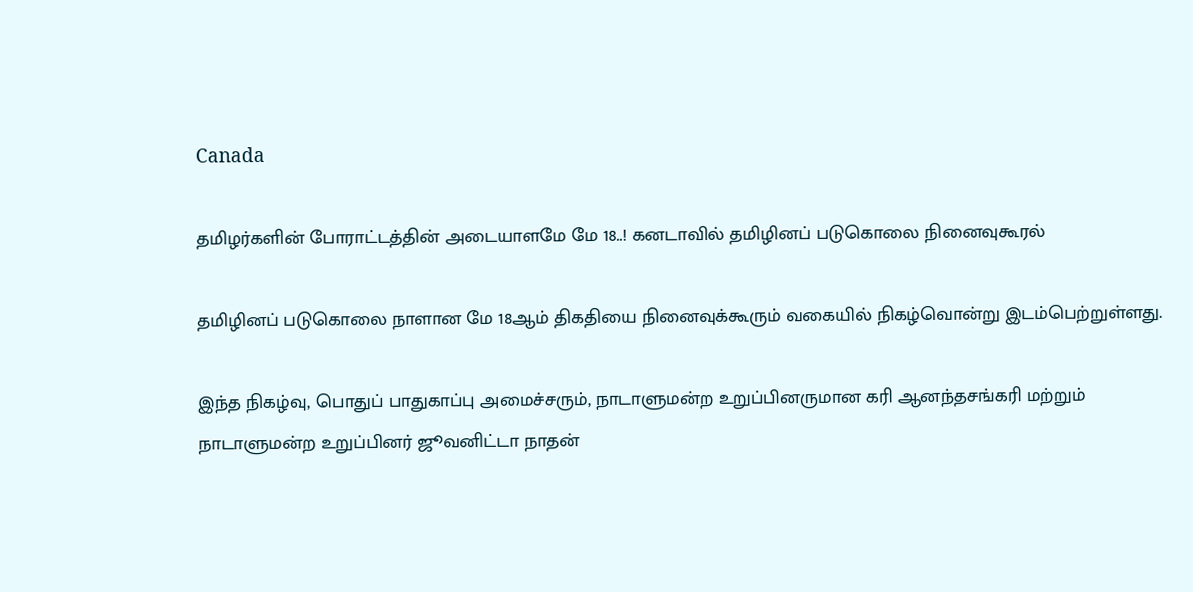Canada

தமிழர்களின் போராட்டத்தின் அடையாளமே மே 18..! கனடாவில் தமிழினப் படுகொலை நினைவுகூரல்

தமிழினப் படுகொலை நாளான மே 18ஆம் திகதியை நினைவுக்கூரும் வகையில் நிகழ்வொன்று இடம்பெற்றுள்ளது.

இந்த நிகழ்வு, பொதுப் பாதுகாப்பு அமைச்சரும், நாடாளுமன்ற உறுப்பினருமான கரி ஆனந்தசங்கரி மற்றும் நாடாளுமன்ற உறுப்பினர் ஜூவனிட்டா நாதன்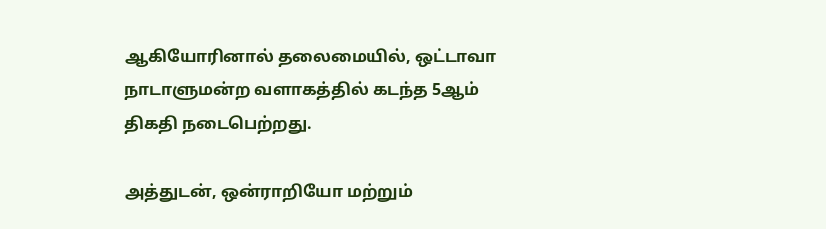ஆகியோரினால் தலைமையில், ஒட்டாவா நாடாளுமன்ற வளாகத்தில் கடந்த 5ஆம் திகதி நடைபெற்றது.

அத்துடன், ஒன்ராறியோ மற்றும்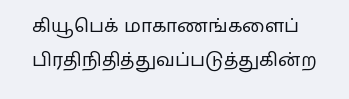கியூபெக் மாகாணங்களைப் பிரதிநிதித்துவப்படுத்துகின்ற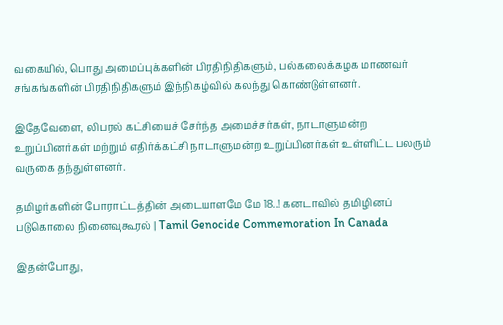வகையில், பொது அமைப்புக்களின் பிரதிநிதிகளும், பல்கலைக்கழக மாணவர் சங்கங்களின் பிரதிநிதிகளும் இந்நிகழ்வில் கலந்து கொண்டுள்ளனர்.

இதேவேளை, லிபரல் கட்சியைச் சேர்ந்த அமைச்சர்கள், நாடாளுமன்ற உறுப்பினர்கள் மற்றும் எதிர்க்கட்சி நாடாளுமன்ற உறுப்பினர்கள் உள்ளிட்ட பலரும் வருகை தந்துள்ளனர்.

தமிழர்களின் போராட்டத்தின் அடையாளமே மே 18..! கனடாவில் தமிழினப் படுகொலை நினைவுகூரல் | Tamil Genocide Commemoration In Canada

இதன்போது,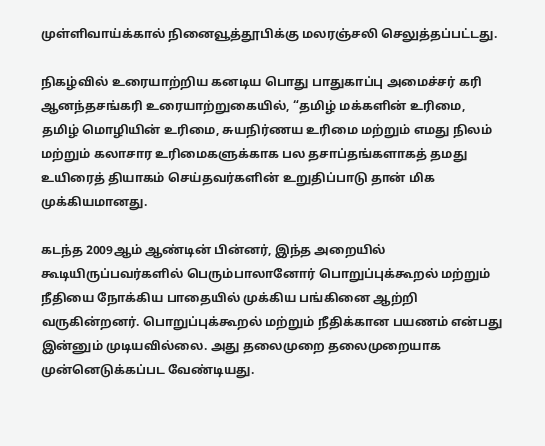முள்ளிவாய்க்கால் நினைவூத்தூபிக்கு மலரஞ்சலி செலுத்தப்பட்டது.

நிகழ்வில் உரையாற்றிய கனடிய பொது பாதுகாப்பு அமைச்சர் கரி ஆனந்தசங்கரி உரையாற்றுகையில், “தமிழ் மக்களின் உரிமை, தமிழ் மொழியின் உரிமை, சுயநிர்ணய உரிமை மற்றும் எமது நிலம் மற்றும் கலாசார உரிமைகளுக்காக பல தசாப்தங்களாகத் தமது உயிரைத் தியாகம் செய்தவர்களின் உறுதிப்பாடு தான் மிக முக்கியமானது.

கடந்த 2009ஆம் ஆண்டின் பின்னர், இந்த அறையில் கூடியிருப்பவர்களில் பெரும்பாலானோர் பொறுப்புக்கூறல் மற்றும் நீதியை நோக்கிய பாதையில் முக்கிய பங்கினை ஆற்றி வருகின்றனர். பொறுப்புக்கூறல் மற்றும் நீதிக்கான பயணம் என்பது இன்னும் முடியவில்லை. அது தலைமுறை தலைமுறையாக முன்னெடுக்கப்பட வேண்டியது.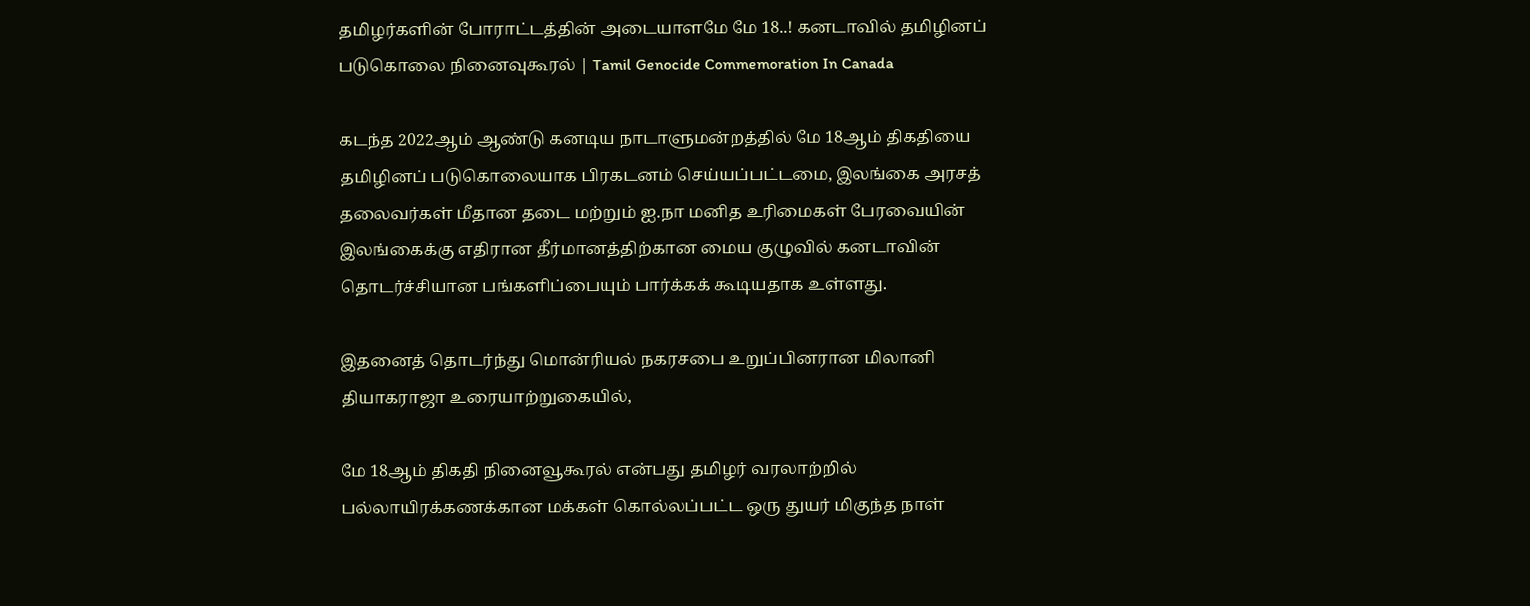தமிழர்களின் போராட்டத்தின் அடையாளமே மே 18..! கனடாவில் தமிழினப் படுகொலை நினைவுகூரல் | Tamil Genocide Commemoration In Canada

கடந்த 2022ஆம் ஆண்டு கனடிய நாடாளுமன்றத்தில் மே 18ஆம் திகதியை தமிழினப் படுகொலையாக பிரகடனம் செய்யப்பட்டமை, இலங்கை அரசத் தலைவர்கள் மீதான தடை மற்றும் ஐ.நா மனித உரிமைகள் பேரவையின் இலங்கைக்கு எதிரான தீர்மானத்திற்கான மைய குழுவில் கனடாவின் தொடர்ச்சியான பங்களிப்பையும் பார்க்கக் கூடியதாக உள்ளது.

இதனைத் தொடர்ந்து மொன்ரியல் நகரசபை உறுப்பினரான மிலானி தியாகராஜா உரையாற்றுகையில்,

மே 18ஆம் திகதி நினைவூகூரல் என்பது தமிழர் வரலாற்றில் பல்லாயிரக்கணக்கான மக்கள் கொல்லப்பட்ட ஒரு துயர் மிகுந்த நாள்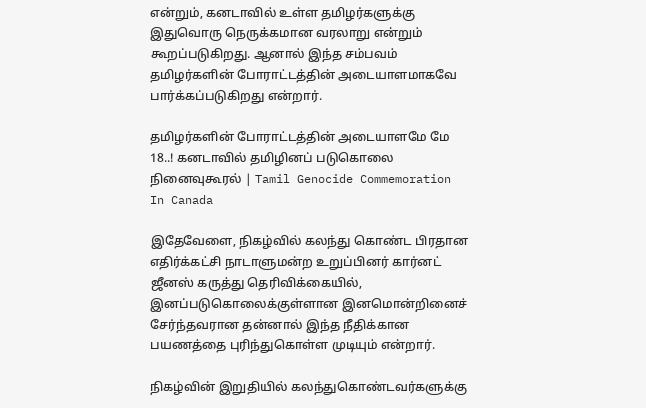என்றும், கனடாவில் உள்ள தமிழர்களுக்கு இதுவொரு நெருக்கமான வரலாறு என்றும் கூறப்படுகிறது. ஆனால் இந்த சம்பவம் தமிழர்களின் போராட்டத்தின் அடையாளமாகவே பார்க்கப்படுகிறது என்றார்.

தமிழர்களின் போராட்டத்தின் அடையாளமே மே 18..! கனடாவில் தமிழினப் படுகொலை நினைவுகூரல் | Tamil Genocide Commemoration In Canada

இதேவேளை, நிகழ்வில் கலந்து கொண்ட பிரதான எதிர்க்கட்சி நாடாளுமன்ற உறுப்பினர் கார்னட் ஜீனஸ் கருத்து தெரிவிக்கையில், இனப்படுகொலைக்குள்ளான இனமொன்றினைச் சேர்ந்தவரான தன்னால் இந்த நீதிக்கான பயணத்தை புரிந்துகொள்ள முடியும் என்றார்.

நிகழ்வின் இறுதியில் கலந்துகொண்டவர்களுக்கு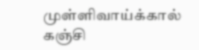முள்ளிவாய்க்கால் கஞ்சி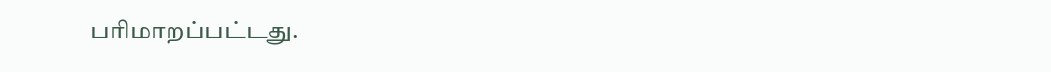பரிமாறப்பட்டது.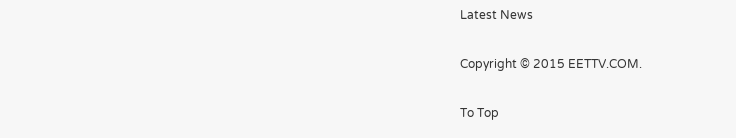Latest News

Copyright © 2015 EETTV.COM.

To Top